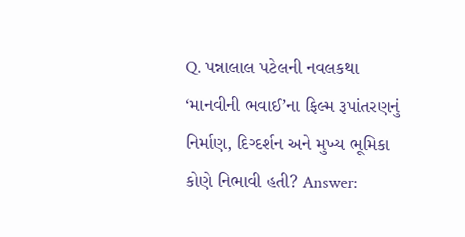Q. પન્નાલાલ પટેલની નવલકથા ‘માનવીની ભવાઈ’ના ફિલ્મ રૂપાંતરણનું નિર્માણ, દિગ્દર્શન અને મુખ્ય ભૂમિકા કોણે નિભાવી હતી? Answer: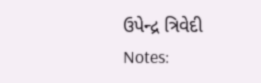ઉપેન્દ્ર ત્રિવેદી
Notes: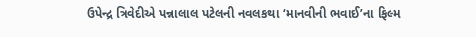ઉપેન્દ્ર ત્રિવેદીએ પન્નાલાલ પટેલની નવલકથા ‘માનવીની ભવાઈ’ના ફિલ્મ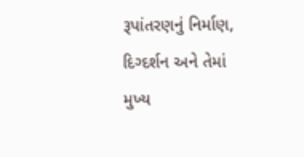રૂપાંતરણનું નિર્માણ, દિગ્દર્શન અને તેમાં મુખ્ય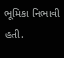ભૂમિકા નિભાવી હતી.